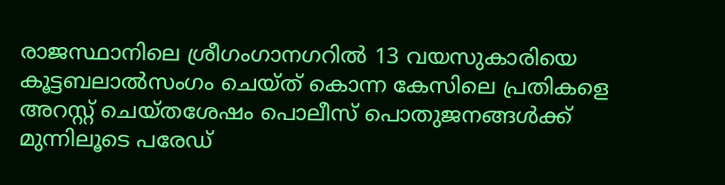രാജസ്ഥാനിലെ ശ്രീഗംഗാനഗറിൽ 13 വയസുകാരിയെ കൂട്ടബലാല്‍സംഗം ചെയ്ത് കൊന്ന കേസിലെ പ്രതികളെ അറസ്റ്റ് ചെയ്തശേഷം പൊലീസ് പൊതുജനങ്ങള്‍ക്ക് മുന്നിലൂടെ പരേഡ്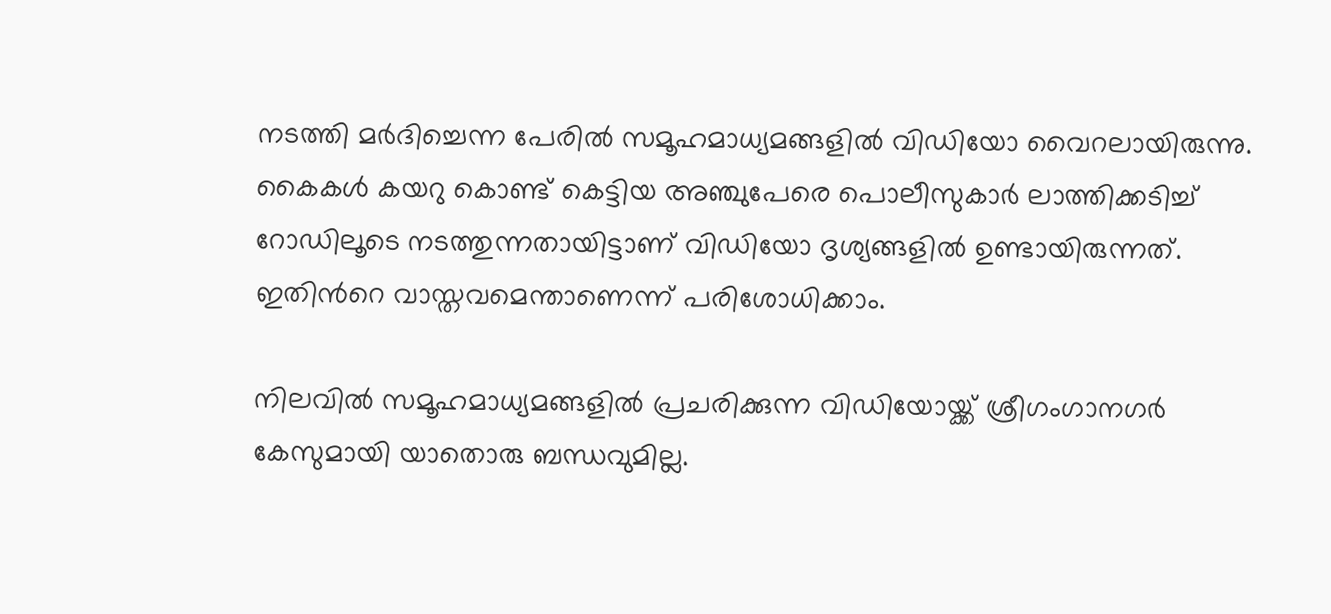നടത്തി മര്‍ദിച്ചെന്ന പേരില്‍ സമൂഹമാധ്യമങ്ങളില്‍ വിഡിയോ വൈറലായിരുന്നു. കൈകള്‍ കയറു കൊണ്ട് കെട്ടിയ അഞ്ചുപേരെ പൊലീസുകാര്‍ ലാത്തിക്കടിച്ച് റോഡിലൂടെ നടത്തുന്നതായിട്ടാണ് വിഡിയോ ദൃശ്യങ്ങളില്‍ ഉണ്ടായിരുന്നത്. ഇതിന്‍റെ വാസ്തവമെന്താണെന്ന് പരിശോധിക്കാം.

നിലവില്‍ സമൂഹമാധ്യമങ്ങളില്‍ പ്രചരിക്കുന്ന വിഡിയോയ്ക്ക് ശ്രീഗംഗാനഗർ കേസുമായി യാതൊരു ബന്ധവുമില്ല.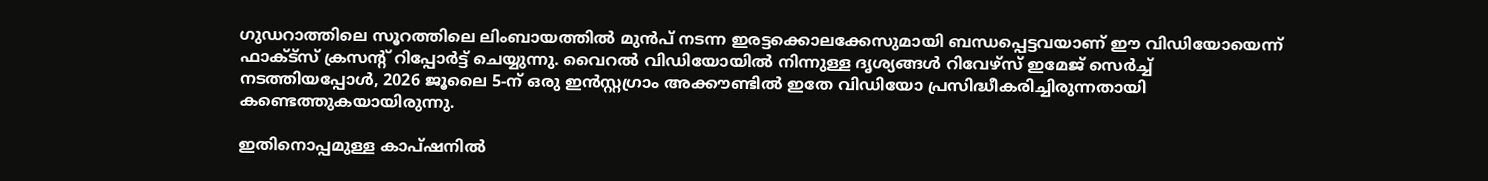ഗുഡറാത്തിലെ സൂറത്തിലെ ലിംബായത്തില്‍ മുന്‍പ് നടന്ന ഇരട്ടക്കൊലക്കേസുമായി ബന്ധപ്പെട്ടവയാണ് ഈ വിഡിയോയെന്ന് ഫാക്ട്സ് ക്രസന്‍റ് റിപ്പോര്‍ട്ട് ചെയ്യുന്നു. വൈറൽ വിഡിയോയിൽ നിന്നുള്ള ദൃശ്യങ്ങൾ റിവേഴ്‌സ് ഇമേജ് സെർച്ച് നടത്തിയപ്പോൾ, 2026 ജൂലൈ 5-ന് ഒരു ഇൻസ്റ്റഗ്രാം അക്കൗണ്ടിൽ ഇതേ വിഡിയോ പ്രസിദ്ധീകരിച്ചിരുന്നതായി കണ്ടെത്തുകയായിരുന്നു.

ഇതിനൊപ്പമുള്ള കാപ്ഷനില്‍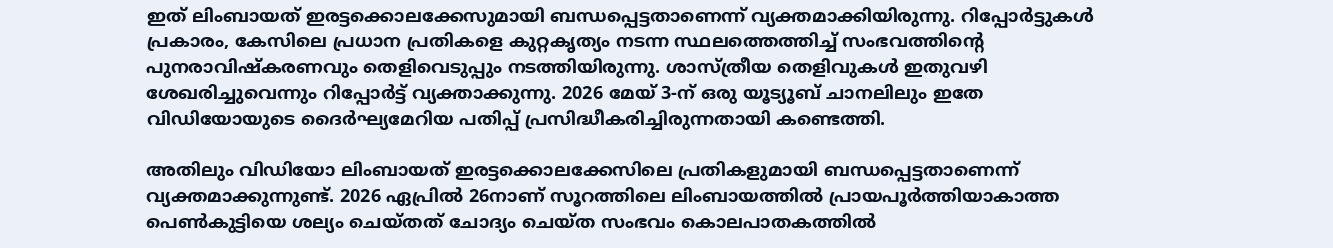ഇത് ലിംബായത് ഇരട്ടക്കൊലക്കേസുമായി ബന്ധപ്പെട്ടതാണെന്ന് വ്യക്തമാക്കിയിരുന്നു. റിപ്പോർട്ടുകൾ പ്രകാരം, കേസിലെ പ്രധാന പ്രതികളെ കുറ്റകൃത്യം നടന്ന സ്ഥലത്തെത്തിച്ച് സംഭവത്തിന്റെ പുനരാവിഷ്‌കരണവും തെളിവെടുപ്പും നടത്തിയിരുന്നു. ശാസ്ത്രീയ തെളിവുകള്‍ ഇതുവഴി ശേഖരിച്ചുവെന്നും റിപ്പോര്‍ട്ട് വ്യക്താക്കുന്നു. 2026 മേയ് 3-ന് ഒരു യൂട്യൂബ് ചാനലിലും ഇതേ വിഡിയോയുടെ ദൈർഘ്യമേറിയ പതിപ്പ് പ്രസിദ്ധീകരിച്ചിരുന്നതായി കണ്ടെത്തി.

അതിലും വിഡിയോ ലിംബായത് ഇരട്ടക്കൊലക്കേസിലെ പ്രതികളുമായി ബന്ധപ്പെട്ടതാണെന്ന് വ്യക്തമാക്കുന്നുണ്ട്. 2026 ഏപ്രില്‍ 26നാണ് സൂറത്തിലെ ലിംബായത്തില്‍ പ്രായപൂര്‍ത്തിയാകാത്ത പെണ്‍കുട്ടിയെ ശല്യം ചെയ്തത് ചോദ്യം ചെയ്ത സംഭവം കൊലപാതകത്തില്‍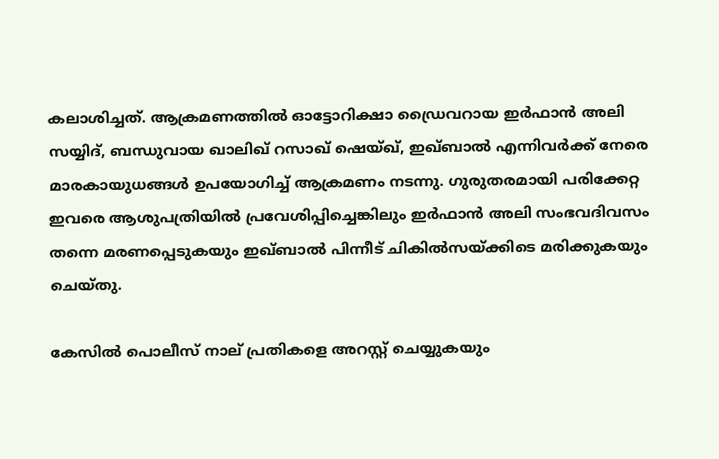കലാശിച്ചത്. ആക്രമണത്തിൽ ഓട്ടോറിക്ഷാ ഡ്രൈവറായ ഇർഫാൻ അലി സയ്യിദ്, ബന്ധുവായ ഖാലിഖ് റസാഖ് ഷെയ്ഖ്, ഇഖ്ബാൽ എന്നിവർക്ക് നേരെ മാരകായുധങ്ങൾ ഉപയോഗിച്ച് ആക്രമണം നടന്നു. ഗുരുതരമായി പരിക്കേറ്റ ഇവരെ ആശുപത്രിയിൽ പ്രവേശിപ്പിച്ചെങ്കിലും ഇർഫാൻ അലി സംഭവദിവസം തന്നെ മരണപ്പെടുകയും ഇഖ്ബാൽ പിന്നീട് ചികില്‍സയ്ക്കിടെ മരിക്കുകയും ചെയ്തു.

കേസില്‍ പൊലീസ് നാല് പ്രതികളെ അറസ്റ്റ് ചെയ്യുകയും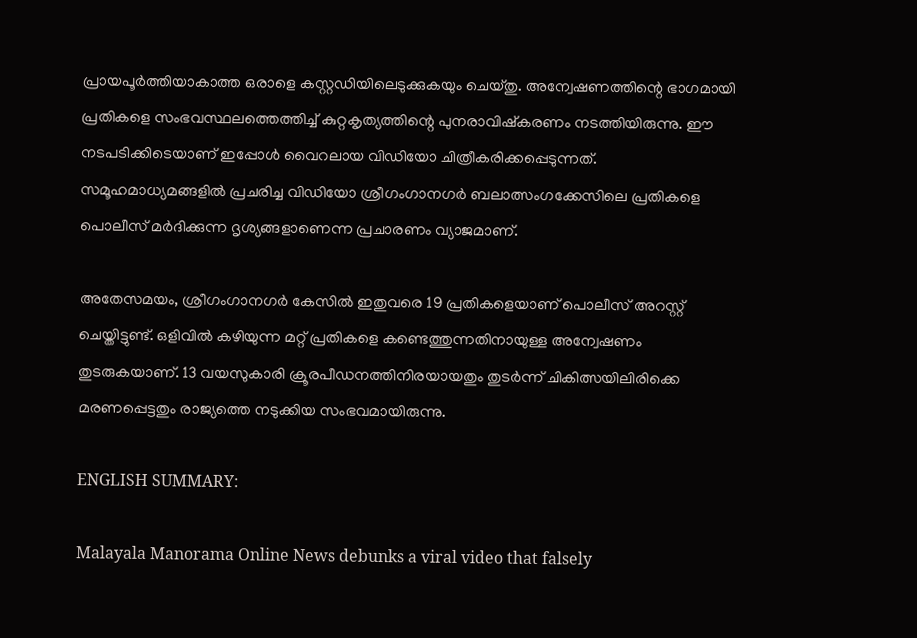പ്രായപൂർത്തിയാകാത്ത ഒരാളെ കസ്റ്റഡിയിലെടുക്കുകയും ചെയ്തു. അന്വേഷണത്തിന്റെ ഭാഗമായി പ്രതികളെ സംഭവസ്ഥലത്തെത്തിച്ച് കുറ്റകൃത്യത്തിന്റെ പുനരാവിഷ്‌കരണം നടത്തിയിരുന്നു. ഈ നടപടിക്കിടെയാണ് ഇപ്പോൾ വൈറലായ വിഡിയോ ചിത്രീകരിക്കപ്പെടുന്നത്. സമൂഹമാധ്യമങ്ങളിൽ പ്രചരിച്ച വിഡിയോ ശ്രീഗംഗാനഗർ ബലാത്സംഗക്കേസിലെ പ്രതികളെ പൊലീസ് മർദിക്കുന്ന ദൃശ്യങ്ങളാണെന്ന പ്രചാരണം വ്യാജമാണ്.

അതേസമയം, ശ്രീഗംഗാനഗർ കേസിൽ ഇതുവരെ 19 പ്രതികളെയാണ് പൊലീസ് അറസ്റ്റ് ചെയ്തിട്ടുണ്ട്. ഒളിവിൽ കഴിയുന്ന മറ്റ് പ്രതികളെ കണ്ടെത്തുന്നതിനായുള്ള അന്വേഷണം തുടരുകയാണ്. 13 വയസുകാരി ക്രൂരപീഡനത്തിനിരയായതും തുടർന്ന് ചികിത്സയിലിരിക്കെ മരണപ്പെട്ടതും രാജ്യത്തെ നടുക്കിയ സംഭവമായിരുന്നു.

ENGLISH SUMMARY:

Malayala Manorama Online News debunks a viral video that falsely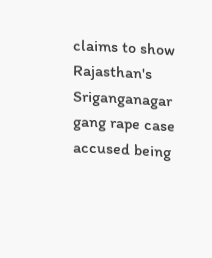claims to show Rajasthan's Sriganganagar gang rape case accused being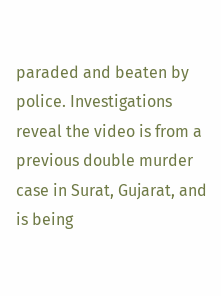paraded and beaten by police. Investigations reveal the video is from a previous double murder case in Surat, Gujarat, and is being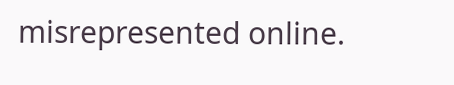misrepresented online.